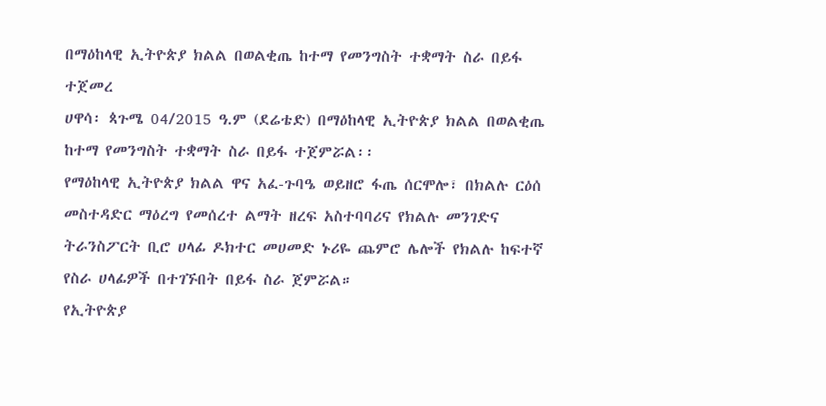በማዕከላዊ ኢትዮጵያ ክልል በወልቂጤ ከተማ የመንግስት ተቋማት ስራ በይፋ ተጀመረ
ሀዋሳ፡ ጳጉሜ 04/2015 ዓ.ም (ደሬቴድ) በማዕከላዊ ኢትዮጵያ ክልል በወልቂጤ ከተማ የመንግስት ተቋማት ስራ በይፋ ተጀምሯል፡፡
የማዕከላዊ ኢትዮጵያ ክልል ዋና አፈ-ጉባዔ ወይዘሮ ፋጤ ሰርሞሎ፣ በክልሉ ርዕሰ መስተዳድር ማዕረግ የመሰረተ ልማት ዘረፍ አስተባባሪና የክልሉ መንገድና ትራንስፖርት ቢሮ ሀላፊ ዶክተር መሀመድ ኑሪዬ ጨምሮ ሌሎች የክልሉ ከፍተኛ የስራ ሀላፊዎች በተገኙበት በይፋ ስራ ጀምሯል።
የኢትዮጵያ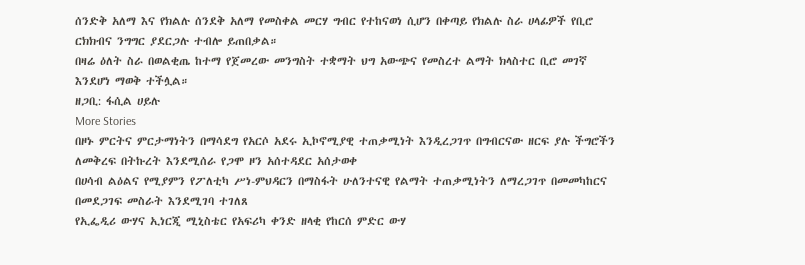ሰንድቅ አለማ እና የክልሉ ሰንደቅ አለማ የመስቀል መርሃ ግብር የተከናወነ ሲሆን በቀጣይ የክልሉ ስራ ሀላፊዎች የቢሮ ርክክብና ንግግር ያደርጋሉ ተብሎ ይጠበቃል።
በዛሬ ዕለት ስራ በወልቂጤ ከተማ የጀመረው መንግስት ተቋማት ህግ አውጭና የመስረተ ልማት ክላስተር ቢሮ መገኛ እንደሆነ ማወቅ ተችሏል።
ዘጋቢ: ፋሲል ሀይሉ
More Stories
በዞኑ ምርትና ምርታማነትን በማሳደግ የአርሶ አደሩ ኢኮኖሚያዊ ተጠቃሚነት እንዲረጋገጥ በግብርናው ዘርፍ ያሉ ችግሮችን ለመቅረፍ በትኩረት እንደሚሰራ የጋሞ ዞን አሰተዳደር አሰታወቀ
በሀሳብ ልዕልና የሚያምን የፖለቲካ ሥነ-ምህዳርን በማስፋት ሁለንተናዊ የልማት ተጠቃሚነትን ለማረጋገጥ በመመካከርና በመደጋገፍ መስራት እንደሚገባ ተገለጸ
የኢፌዲሪ ውሃና ኢነርጂ ሚኒስቴር የአፍሪካ ቀንድ ዘላቂ የከርሰ ምድር ውሃ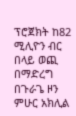ፕሮጀክት ከ82 ሚሊዮን ብር በላይ ወጪ በማድረግ በጉራጌ ዞን ምሁር አክሊል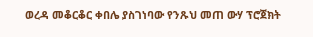ወረዳ መቆርቆር ቀበሌ ያስገነባው የንጹህ መጠ ውሃ ፕሮጀክት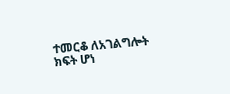ተመርቆ ለአገልግሎት ክፍት ሆነ